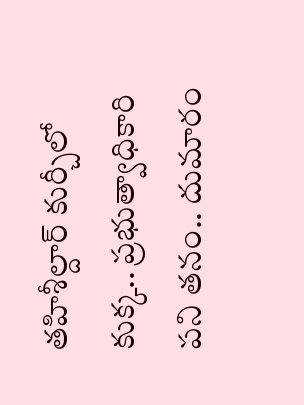తహిశీల్దార్ కుర్చీలో కుక్క.. ప్రభుత్వాధికారి పని తనం.. దుమారం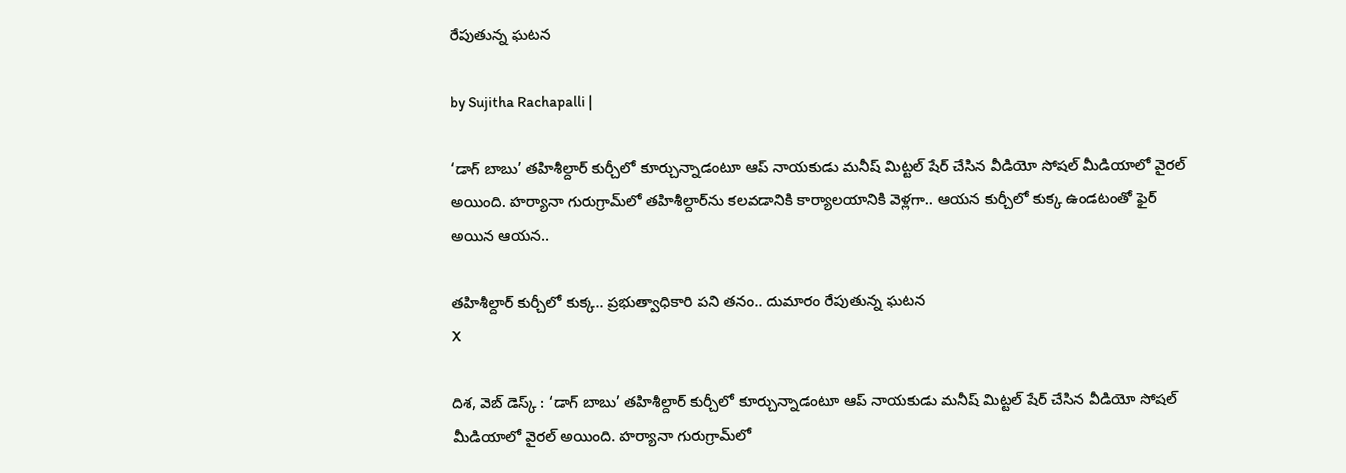రేపుతున్న ఘటన

by Sujitha Rachapalli |

‘డాగ్ బాబు’ తహిశీల్దార్ కుర్చీలో కూర్చున్నాడంటూ ఆప్ నాయకుడు మనీష్ మిట్టల్ షేర్ చేసిన వీడియో సోషల్ మీడియాలో వైరల్ అయింది. హర్యానా గురుగ్రామ్‌లో తహిశీల్దార్‌‌ను కలవడానికి కార్యాలయానికి వెళ్లగా.. ఆయన కుర్చీలో కుక్క ఉండటంతో ఫైర్ అయిన ఆయన..

తహిశీల్దార్ కుర్చీలో కుక్క.. ప్రభుత్వాధికారి పని తనం.. దుమారం రేపుతున్న ఘటన
X

దిశ, వెబ్ డెస్క్ : ‘డాగ్ బాబు’ తహిశీల్దార్ కుర్చీలో కూర్చున్నాడంటూ ఆప్ నాయకుడు మనీష్ మిట్టల్ షేర్ చేసిన వీడియో సోషల్ మీడియాలో వైరల్ అయింది. హర్యానా గురుగ్రామ్‌లో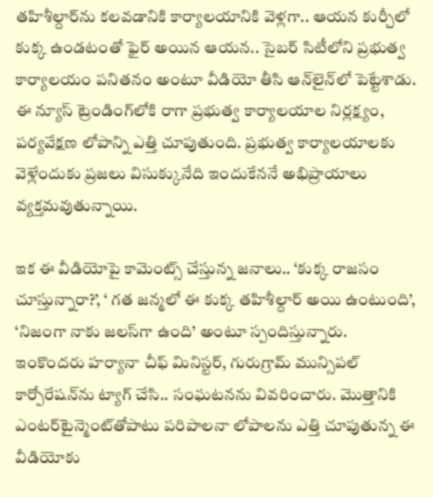తహిశీల్దార్‌‌ను కలవడానికి కార్యాలయానికి వెళ్లగా.. ఆయన కుర్చీలో కుక్క ఉండటంతో ఫైర్ అయిన ఆయన.. సైబర్ సిటీలోని ప్రభుత్వ కార్యాలయం పనితనం అంటూ వీడియో తీసి ఆన్‌లైన్‌లో పెట్టేశాడు. ఈ న్యూస్ ట్రెండింగ్‌లోకి రాగా ప్రభుత్వ కార్యాలయాల నిర్లక్ష్యం, పర్యవేక్షణ లోపాన్ని ఎత్తి చూపుతుంది. ప్రభుత్వ కార్యాలయాలకు వెళ్లేందుకు ప్రజలు విసుక్కునేది ఇందుకేననే అభిప్రాయాలు వ్యక్తమవుతున్నాయి.

ఇక ఈ వీడియోపై కామెంట్స్ చేస్తున్న జనాలు.. ‘కుక్క రాజసం చూస్తున్నారా?’, ‘ గత జన్మలో ఈ కుక్క తహిశీల్దార్ అయి ఉంటుంది’, ‘నిజంగా నాకు జలస్‌గా ఉంది’ అంటూ స్పందిస్తున్నారు. ఇంకొందరు హర్యానా చీఫ్ మినిస్టర్‌, గురుగ్రామ్ మున్సిపల్ కార్పోరేషన్‌ను ట్యాగ్ చేసి.. సంఘటనను వివరించారు. మొత్తానికి ఎంటర్‌టైన్మెంట్‌తోపాటు పరిపాలనా లోపాలను ఎత్తి చూపుతున్న ఈ వీడియోకు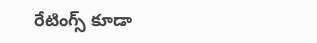రేటింగ్స్ కూడా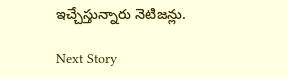ఇచ్చేస్తున్నారు నెటిజన్లు.

Next Story